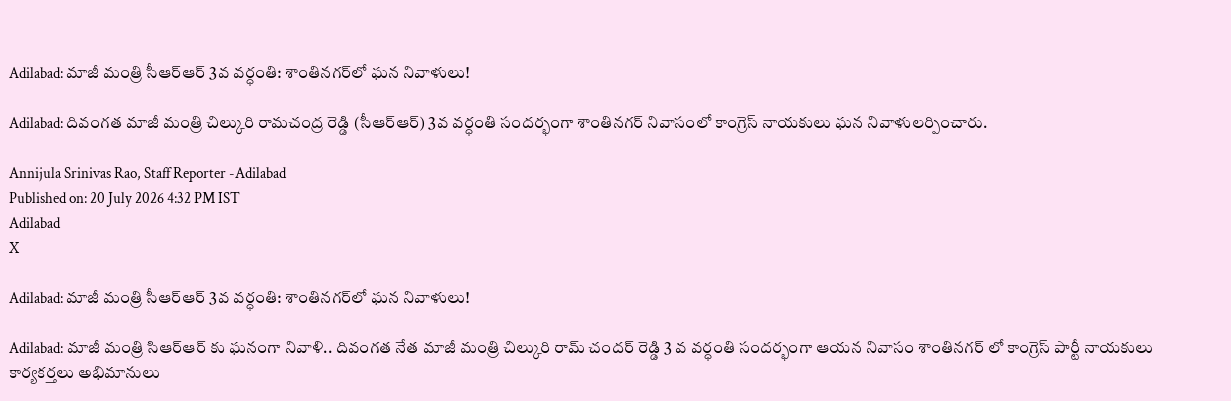Adilabad: మాజీ మంత్రి సీఆర్ఆర్ 3వ వర్ధంతి: శాంతినగర్‌లో ఘన నివాళులు!

Adilabad: దివంగత మాజీ మంత్రి చిల్కురి రామచంద్ర రెడ్డి (సీఆర్ఆర్) 3వ వర్ధంతి సందర్భంగా శాంతినగర్ నివాసంలో కాంగ్రెస్ నాయకులు ఘన నివాళులర్పించారు.

Annijula Srinivas Rao, Staff Reporter -Adilabad
Published on: 20 July 2026 4:32 PM IST
Adilabad
X

Adilabad: మాజీ మంత్రి సీఆర్ఆర్ 3వ వర్ధంతి: శాంతినగర్‌లో ఘన నివాళులు!

Adilabad: మాజీ మంత్రి సిఆర్ఆర్ కు ఘనంగా నివాళి.. దివంగత నేత మాజీ మంత్రి చిల్కురి రామ్ చందర్ రెడ్డి 3 వ వర్ధంతి సందర్భంగా ఆయన నివాసం శాంతినగర్ లో కాంగ్రెస్ పార్టీ నాయకులు కార్యకర్తలు అభిమానులు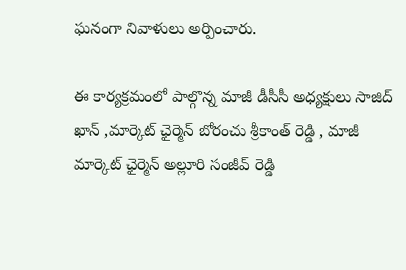ఘనంగా నివాళులు అర్పించారు.

ఈ కార్యక్రమంలో పాల్గొన్న మాజీ డీసీసీ అధ్యక్షులు సాజిద్ ఖాన్ ,మార్కెట్ ఛైర్మెన్ బోరంచు శ్రీకాంత్ రెడ్డి , మాజీ మార్కెట్ ఛైర్మెన్ అల్లూరి సంజీవ్ రెడ్డి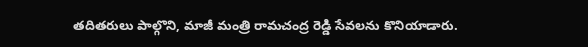తదితరులు పాల్గొని, మాజీ మంత్రి రామచంద్ర రెడ్డి సేవలను కొనియాడారు.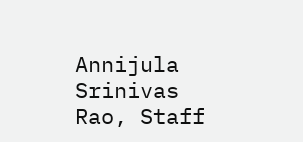Annijula Srinivas Rao, Staff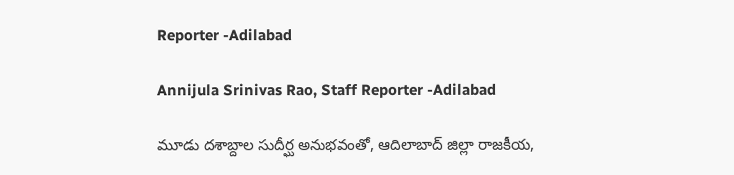Reporter -Adilabad

Annijula Srinivas Rao, Staff Reporter -Adilabad

మూడు దశాబ్దాల సుదీర్ఘ అనుభవంతో, ఆదిలాబాద్ జిల్లా రాజకీయ,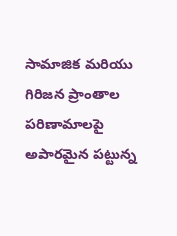సామాజిక మరియు గిరిజన ప్రాంతాల పరిణామాలపై అపారమైన పట్టున్న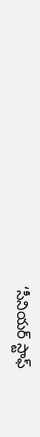‘సీనియర్ స్టాఫ్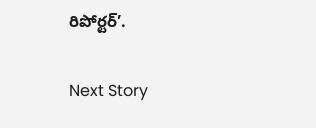రిపోర్టర్’.

Next Story